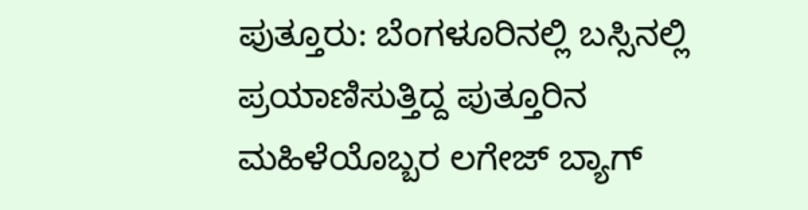ಪುತ್ತೂರು: ಬೆಂಗಳೂರಿನಲ್ಲಿ ಬಸ್ಸಿನಲ್ಲಿ ಪ್ರಯಾಣಿಸುತ್ತಿದ್ದ ಪುತ್ತೂರಿನ ಮಹಿಳೆಯೊಬ್ಬರ ಲಗೇಜ್ ಬ್ಯಾಗ್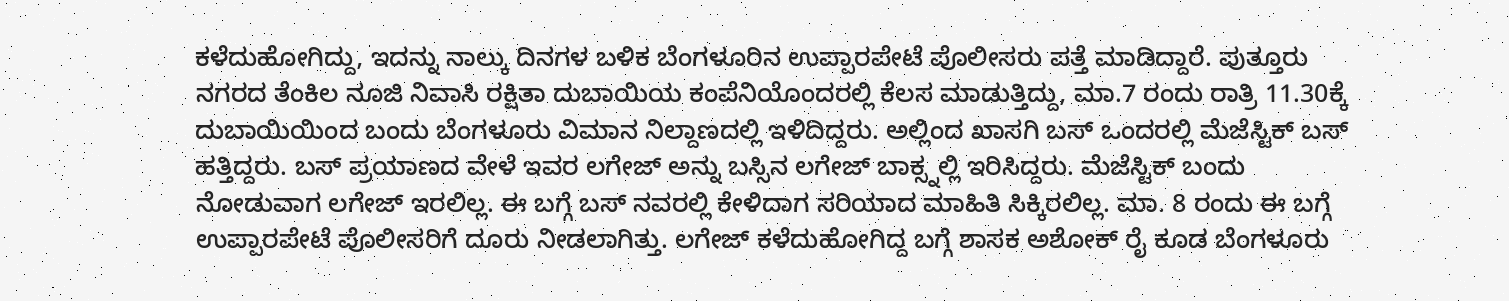ಕಳೆದುಹೋಗಿದ್ದು, ಇದನ್ನು ನಾಲ್ಕು ದಿನಗಳ ಬಳಿಕ ಬೆಂಗಳೂರಿನ ಉಪ್ಪಾರಪೇಟೆ ಪೊಲೀಸರು ಪತ್ತೆ ಮಾಡಿದ್ದಾರೆ. ಪುತ್ತೂರು ನಗರದ ತೆಂಕಿಲ ನೂಜಿ ನಿವಾಸಿ ರಕ್ಷಿತಾ ದುಬಾಯಿಯ ಕಂಪೆನಿಯೊಂದರಲ್ಲಿ ಕೆಲಸ ಮಾಡುತ್ತಿದ್ದು, ಮಾ.7 ರಂದು ರಾತ್ರಿ 11.30ಕ್ಕೆ ದುಬಾಯಿಯಿಂದ ಬಂದು ಬೆಂಗಳೂರು ವಿಮಾನ ನಿಲ್ದಾಣದಲ್ಲಿ ಇಳಿದಿದ್ದರು. ಅಲ್ಲಿಂದ ಖಾಸಗಿ ಬಸ್ ಒಂದರಲ್ಲಿ ಮೆಜೆಸ್ಟಿಕ್ ಬಸ್ ಹತ್ತಿದ್ದರು. ಬಸ್ ಪ್ರಯಾಣದ ವೇಳೆ ಇವರ ಲಗೇಜ್ ಅನ್ನು ಬಸ್ಸಿನ ಲಗೇಜ್ ಬಾಕ್ಸ್ನಲ್ಲಿ ಇರಿಸಿದ್ದರು. ಮೆಜೆಸ್ಟಿಕ್ ಬಂದು ನೋಡುವಾಗ ಲಗೇಜ್ ಇರಲಿಲ್ಲ. ಈ ಬಗ್ಗೆ ಬಸ್ ನವರಲ್ಲಿ ಕೇಳಿದಾಗ ಸರಿಯಾದ ಮಾಹಿತಿ ಸಿಕ್ಕಿರಲಿಲ್ಲ. ಮಾ. 8 ರಂದು ಈ ಬಗ್ಗೆ ಉಪ್ಪಾರಪೇಟೆ ಪೊಲೀಸರಿಗೆ ದೂರು ನೀಡಲಾಗಿತ್ತು. ಲಗೇಜ್ ಕಳೆದುಹೋಗಿದ್ದ ಬಗ್ಗೆ ಶಾಸಕ ಅಶೋಕ್ ರೈ ಕೂಡ ಬೆಂಗಳೂರು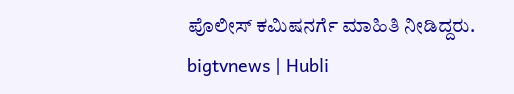ಪೊಲೀಸ್ ಕಮಿಷನರ್ಗೆ ಮಾಹಿತಿ ನೀಡಿದ್ದರು.
bigtvnews | Hubli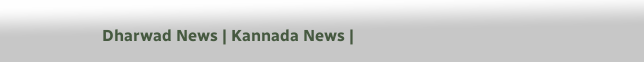Dharwad News | Kannada News |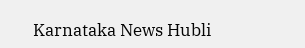Karnataka News Hubli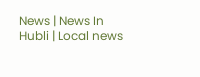News | News In Hubli | Local news